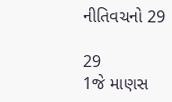નીતિવચનો 29

29
1જે માણસ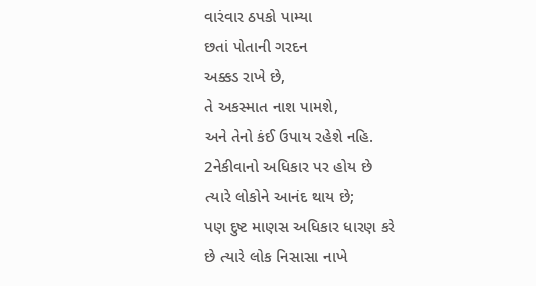વારંવાર ઠપકો પામ્યા
છતાં પોતાની ગરદન
અક્કડ રાખે છે,
તે અકસ્માત નાશ પામશે,
અને તેનો કંઈ ઉપાય રહેશે નહિ.
2નેકીવાનો અધિકાર પર હોય છે
ત્યારે લોકોને આનંદ થાય છે;
પણ દુષ્ટ માણસ અધિકાર ધારણ કરે
છે ત્યારે લોક નિસાસા નાખે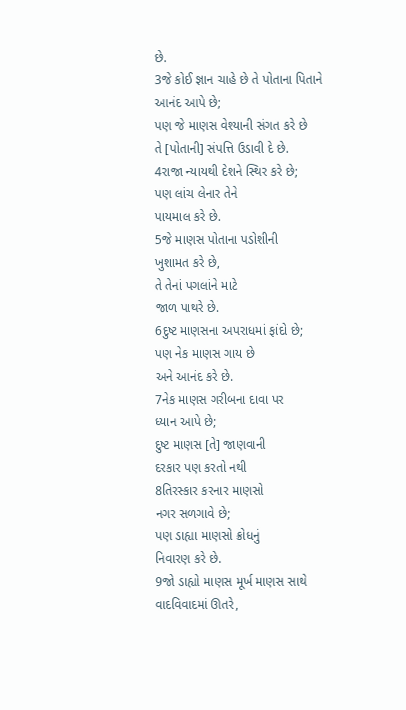છે.
3જે કોઈ જ્ઞાન ચાહે છે તે પોતાના પિતાને
આનંદ આપે છે;
પણ જે માણસ વેશ્યાની સંગત કરે છે
તે [પોતાની] સંપત્તિ ઉડાવી દે છે.
4રાજા ન્યાયથી દેશને સ્થિર કરે છે;
પણ લાંચ લેનાર તેને
પાયમાલ કરે છે.
5જે માણસ પોતાના પડોશીની
ખુશામત કરે છે,
તે તેનાં પગલાંને માટે
જાળ પાથરે છે.
6દુષ્ટ માણસના અપરાધમાં ફાંદો છે;
પણ નેક માણસ ગાય છે
અને આનંદ કરે છે.
7નેક માણસ ગરીબના દાવા પર
ધ્યાન આપે છે;
દુષ્ટ માણસ [તે] જાણવાની
દરકાર પણ કરતો નથી
8તિરસ્કાર કરનાર માણસો
નગર સળગાવે છે;
પણ ડાહ્યા માણસો ક્રોધનું
નિવારણ કરે છે.
9જો ડાહ્યો માણસ મૂર્ખ માણસ સાથે
વાદવિવાદમાં ઊતરે,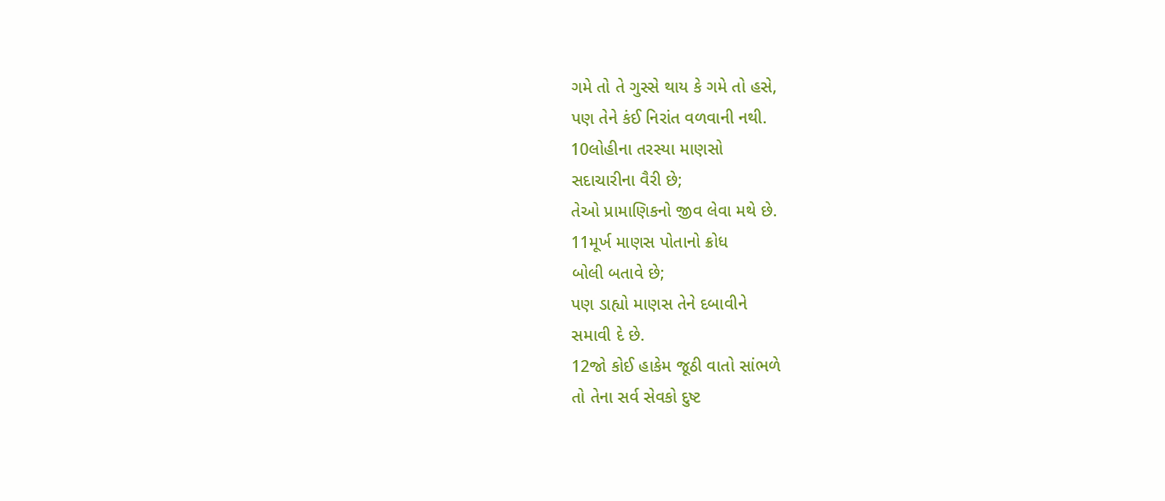ગમે તો તે ગુસ્‍સે થાય કે ગમે તો હસે,
પણ તેને કંઈ નિરાંત વળવાની નથી.
10લોહીના તરસ્યા માણસો
સદાચારીના વૈરી છે;
તેઓ પ્રામાણિકનો જીવ લેવા મથે છે.
11મૂર્ખ માણસ પોતાનો ક્રોધ
બોલી બતાવે છે;
પણ ડાહ્યો માણસ તેને દબાવીને
સમાવી દે છે.
12જો કોઈ હાકેમ જૂઠી વાતો સાંભળે
તો તેના સર્વ સેવકો દુષ્ટ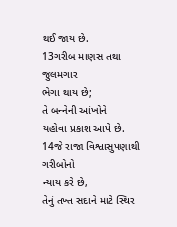થઈ જાય છે.
13ગરીબ માણસ તથા જુલમગાર
ભેગા થાય છે;
તે બન્‍નેની આંખોને
યહોવા પ્રકાશ આપે છે.
14જે રાજા વિશ્વાસુપણાથી ગરીબોનો
ન્યાય કરે છે,
તેનું તખ્ત સદાને માટે સ્થિર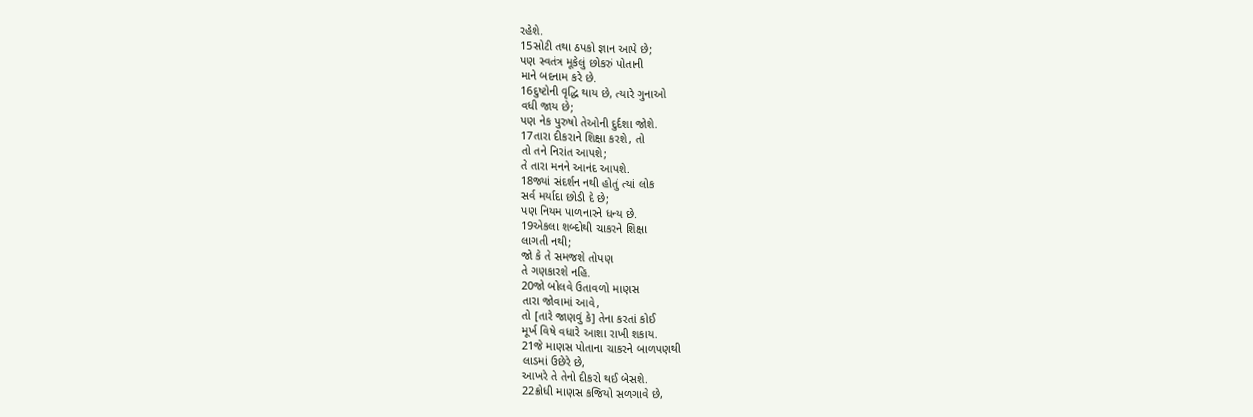રહેશે.
15સોટી તથા ઠપકો જ્ઞાન આપે છે;
પણ સ્વતંત્ર મૂકેલું છોકરું પોતાની
માને બદનામ કરે છે.
16દુષ્ટોની વૃદ્ધિ થાય છે, ત્યારે ગુનાઓ
વધી જાય છે;
પણ નેક પુરુષો તેઓની દુર્દશા જોશે.
17તારા દીકરાને શિક્ષા કરશે, તો
તો તને નિરાંત આપશે;
તે તારા મનને આનંદ આપશે.
18જ્યાં સંદર્શન નથી હોતું ત્યાં લોક
સર્વ મર્યાદા છોડી દે છે;
પણ નિયમ પાળનારને ધન્ય છે.
19એકલા શબ્દોથી ચાકરને શિક્ષા
લાગતી નથી;
જો કે તે સમજશે તોપણ
તે ગણકારશે નહિ.
20જો બોલવે ઉતાવળો માણસ
તારા જોવામાં આવે,
તો [તારે જાણવું કે] તેના કરતાં કોઈ
મૂર્ખ વિષે વધારે આશા રાખી શકાય.
21જે માણસ પોતાના ચાકરને બાળપણથી
લાડમાં ઉછેરે છે,
આખરે તે તેનો દીકરો થઈ બેસશે.
22ક્રોધી માણસ કજિયો સળગાવે છે,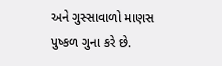અને ગુસ્સાવાળો માણસ
પુષ્કળ ગુના કરે છે.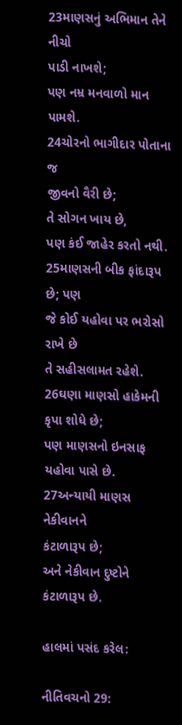23માણસનું અભિમાન તેને નીચો
પાડી નાખશે;
પણ નમ્ર મનવાળો માન પામશે.
24ચોરનો ભાગીદાર પોતાના જ
જીવનો વૈરી છે;
તે સોગન ખાય છે,
પણ કંઈ જાહેર કરતો નથી.
25માણસની બીક ફાંદારૂપ છે; પણ
જે કોઈ યહોવા પર ભરોસો રાખે છે
તે સહીસલામત રહેશે.
26ઘણા માણસો હાકેમની કૃપા શોધે છે;
પણ માણસનો ઇનસાફ
યહોવા પાસે છે.
27અન્યાયી માણસ નેકીવાનને
કંટાળારૂપ છે;
અને નેકીવાન દુષ્ટોને કંટાળારૂપ છે.

હાલમાં પસંદ કરેલ:

નીતિવચનો 29: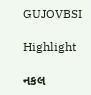GUJOVBSI

Highlight

નકલ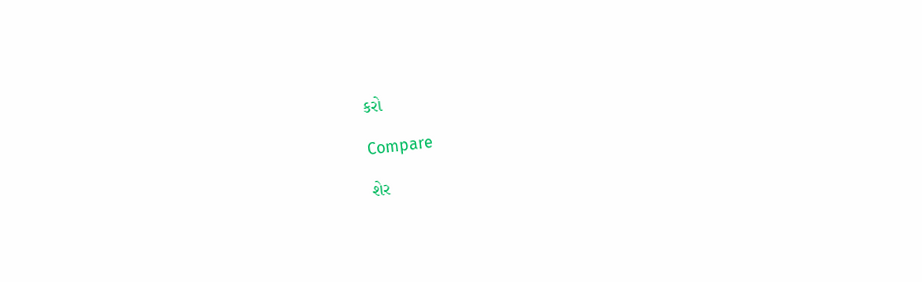કરો

Compare

શેર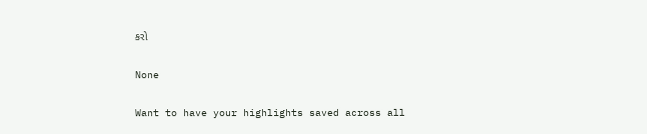કરો

None

Want to have your highlights saved across all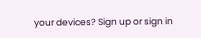your devices? Sign up or sign in